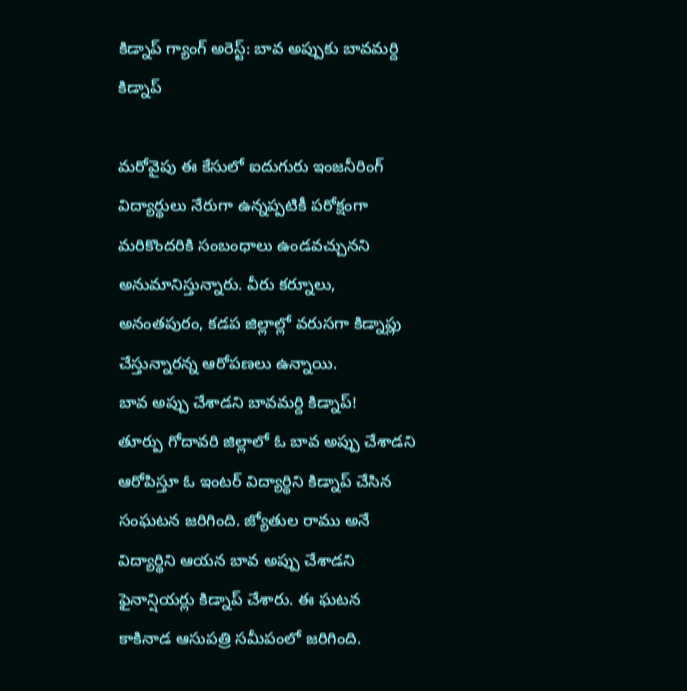కిడ్నాప్ గ్యాంగ్ అరెస్ట్: బావ అప్పుకు బావమర్ది కిడ్నాప్

మరోవైపు ఈ కేసులో ఐదుగురు ఇంజనీరింగ్ విద్యార్థులు నేరుగా ఉన్నప్పటికీ పరోక్షంగా మరికొందరికి సంబంధాలు ఉండవచ్చునని అనుమానిస్తున్నారు. వీరు కర్నూలు, అనంతపురం, కడప జిల్లాల్లో వరుసగా కిడ్నాప్లు చేస్తున్నారన్న ఆరోపణలు ఉన్నాయి.
బావ అప్పు చేశాడని బావమర్ది కిడ్నాప్!
తూర్పు గోదావరి జిల్లాలో ఓ బావ అప్పు చేశాడని ఆరోపిస్తూ ఓ ఇంటర్ విద్యార్థిని కిడ్నాప్ చేసిన సంఘటన జరిగింది. జ్యోతుల రాము అనే విద్యార్థిని ఆయన బావ అప్పు చేశాడని ఫైనాన్షియర్లు కిడ్నాప్ చేశారు. ఈ ఘటన కాకినాడ ఆసుపత్రి సమీపంలో జరిగింది.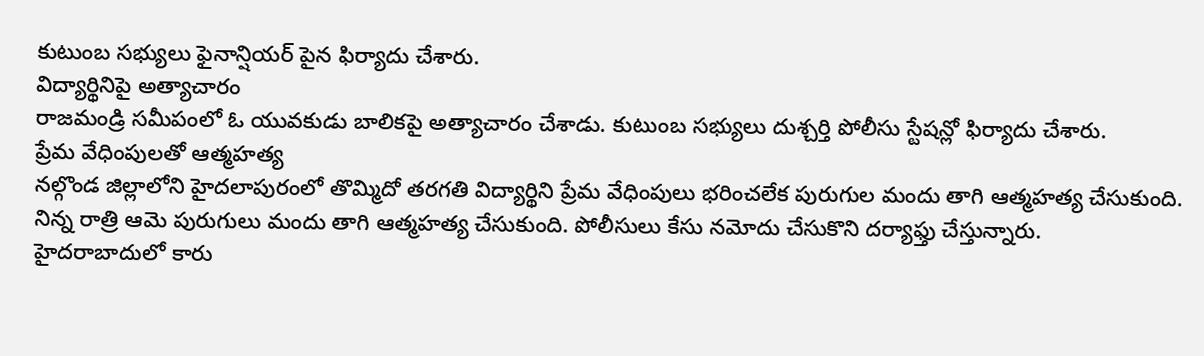కుటుంబ సభ్యులు ఫైనాన్షియర్ పైన ఫిర్యాదు చేశారు.
విద్యార్థినిపై అత్యాచారం
రాజమండ్రి సమీపంలో ఓ యువకుడు బాలికపై అత్యాచారం చేశాడు. కుటుంబ సభ్యులు దుశ్చర్తి పోలీసు స్టేషన్లో ఫిర్యాదు చేశారు.
ప్రేమ వేధింపులతో ఆత్మహత్య
నల్గొండ జిల్లాలోని హైదలాపురంలో తొమ్మిదో తరగతి విద్యార్థిని ప్రేమ వేధింపులు భరించలేక పురుగుల మందు తాగి ఆత్మహత్య చేసుకుంది. నిన్న రాత్రి ఆమె పురుగులు మందు తాగి ఆత్మహత్య చేసుకుంది. పోలీసులు కేసు నమోదు చేసుకొని దర్యాఫ్తు చేస్తున్నారు.
హైదరాబాదులో కారు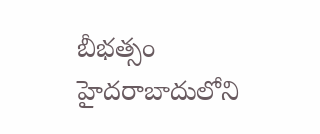బీభత్సం
హైదరాబాదులోని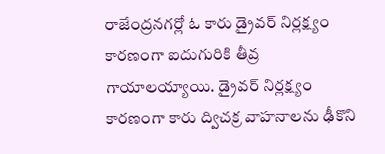రాజేంద్రనగర్లో ఓ కారు డ్రైవర్ నిర్లక్ష్యం కారణంగా ఐదుగురికి తీవ్ర గాయాలయ్యాయి. డ్రైవర్ నిర్లక్ష్యం కారణంగా కారు ద్విచక్ర వాహనాలను ఢీకొని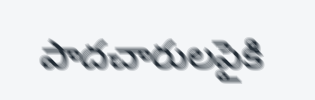పాదచారులపైకి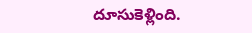దూసుకెళ్లింది.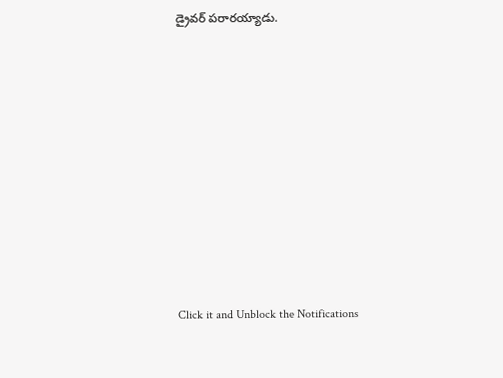డ్రైవర్ పరారయ్యాడు.












Click it and Unblock the Notifications